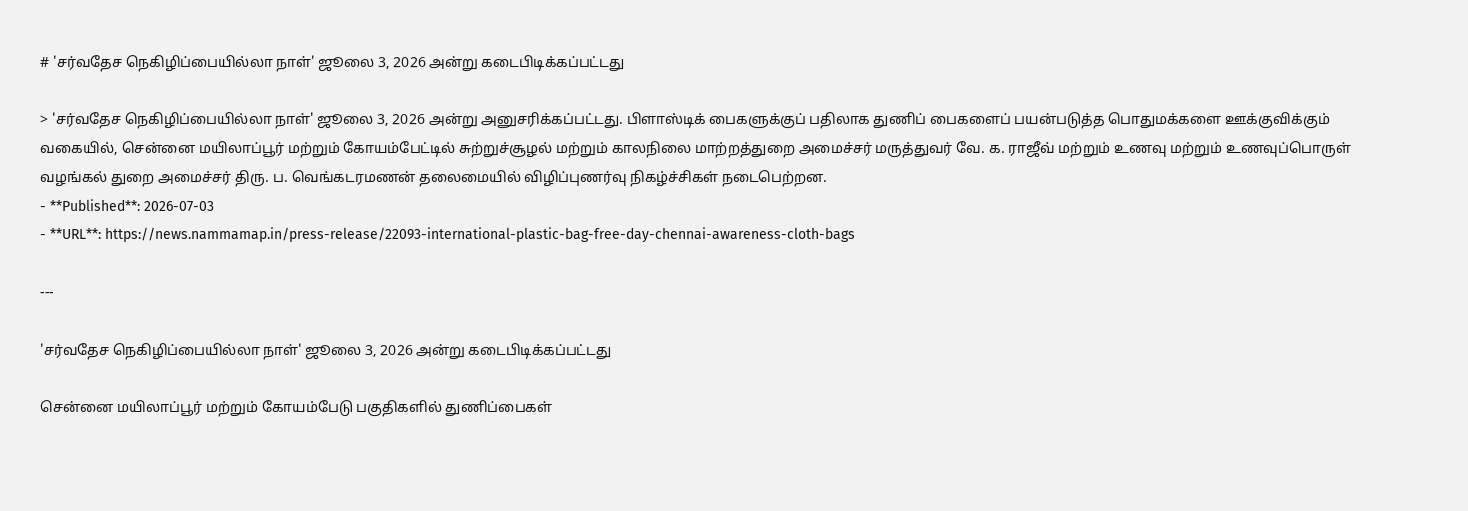# 'சர்வதேச நெகிழிப்பையில்லா நாள்' ஜூலை 3, 2026 அன்று கடைபிடிக்கப்பட்டது

> 'சர்வதேச நெகிழிப்பையில்லா நாள்' ஜூலை 3, 2026 அன்று அனுசரிக்கப்பட்டது. பிளாஸ்டிக் பைகளுக்குப் பதிலாக துணிப் பைகளைப் பயன்படுத்த பொதுமக்களை ஊக்குவிக்கும் வகையில், சென்னை மயிலாப்பூர் மற்றும் கோயம்பேட்டில் சுற்றுச்சூழல் மற்றும் காலநிலை மாற்றத்துறை அமைச்சர் மருத்துவர் வே. க. ராஜீவ் மற்றும் உணவு மற்றும் உணவுப்பொருள் வழங்கல் துறை அமைச்சர் திரு. ப. வெங்கடரமணன் தலைமையில் விழிப்புணர்வு நிகழ்ச்சிகள் நடைபெற்றன.
- **Published**: 2026-07-03
- **URL**: https://news.nammamap.in/press-release/22093-international-plastic-bag-free-day-chennai-awareness-cloth-bags

---

'சர்வதேச நெகிழிப்பையில்லா நாள்' ஜூலை 3, 2026 அன்று கடைபிடிக்கப்பட்டது

சென்னை மயிலாப்பூர் மற்றும் கோயம்பேடு பகுதிகளில் துணிப்பைகள்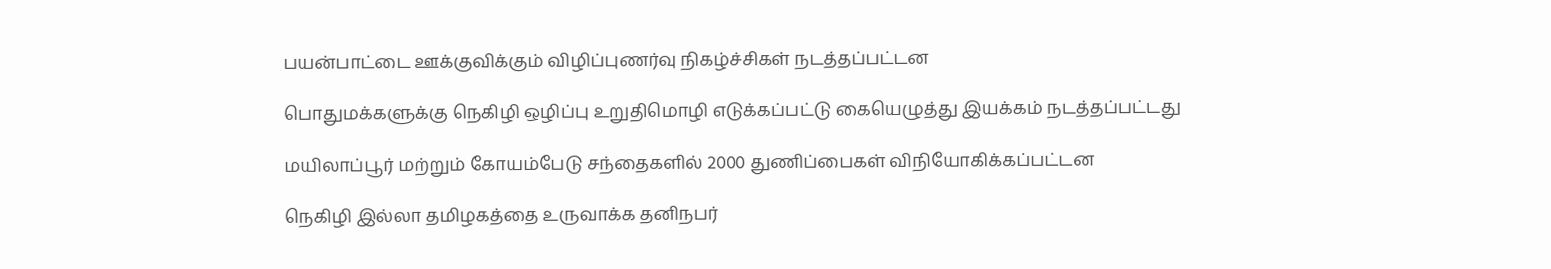பயன்பாட்டை ஊக்குவிக்கும் விழிப்புணர்வு நிகழ்ச்சிகள் நடத்தப்பட்டன

பொதுமக்களுக்கு நெகிழி ஒழிப்பு உறுதிமொழி எடுக்கப்பட்டு கையெழுத்து இயக்கம் நடத்தப்பட்டது

மயிலாப்பூர் மற்றும் கோயம்பேடு சந்தைகளில் 2000 துணிப்பைகள் விநியோகிக்கப்பட்டன

நெகிழி இல்லா தமிழகத்தை உருவாக்க தனிநபர்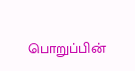பொறுப்பின்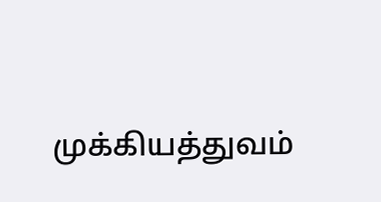முக்கியத்துவம்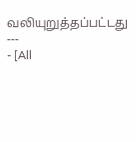வலியுறுத்தப்பட்டது
---
- [All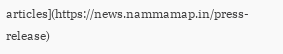articles](https://news.nammamap.in/press-release)